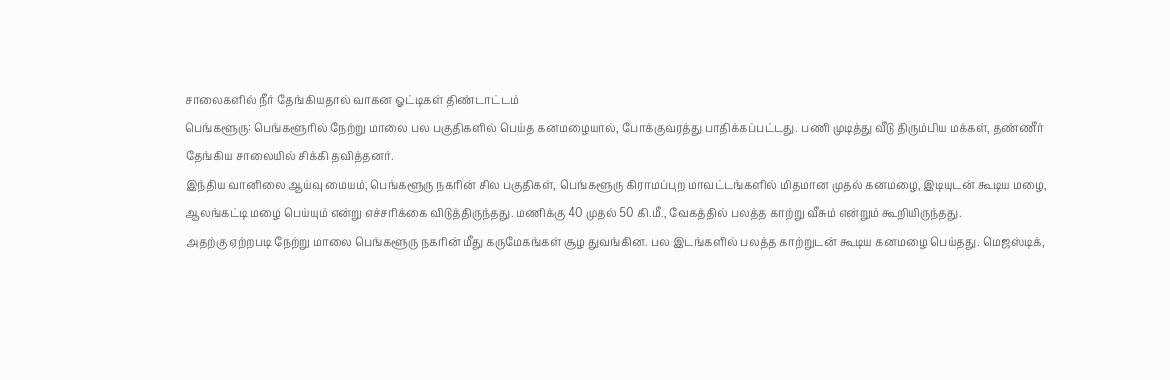சாலைகளில் நீர் தேங்கியதால் வாகன ஓட்டிகள் திண்டாட்டம்
பெங்களூரு: பெங்களூரில் நேற்று மாலை பல பகுதிகளில் பெய்த கனமழையால், போக்குவரத்து பாதிக்கப்பட்டது. பணி முடித்து வீடு திரும்பிய மக்கள், தண்ணீர் தேங்கிய சாலையில் சிக்கி தவித்தனர்.
இந்திய வானிலை ஆய்வு மையம், பெங்களூரு நகரின் சில பகுதிகள், பெங்களூரு கிராமப்புற மாவட்டங்களில் மிதமான முதல் கனமழை, இடியுடன் கூடிய மழை, ஆலங்கட்டி மழை பெய்யும் என்று எச்சரிக்கை விடுத்திருந்தது. மணிக்கு 40 முதல் 50 கி.மீ., வேகத்தில் பலத்த காற்று வீசும் என்றும் கூறியிருந்தது.
அதற்கு ஏற்றபடி நேற்று மாலை பெங்களூரு நகரின் மீது கருமேகங்கள் சூழ துவங்கின. பல இடங்களில் பலத்த காற்றுடன் கூடிய கனமழை பெய்தது. மெஜஸ்டிக்,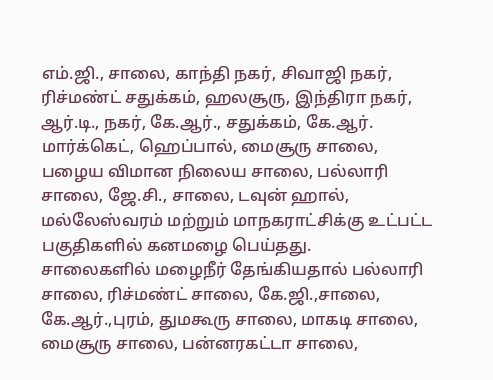எம்.ஜி., சாலை, காந்தி நகர், சிவாஜி நகர், ரிச்மண்ட் சதுக்கம், ஹலசூரு, இந்திரா நகர், ஆர்.டி., நகர், கே.ஆர்., சதுக்கம், கே.ஆர். மார்க்கெட், ஹெப்பால், மைசூரு சாலை, பழைய விமான நிலைய சாலை, பல்லாரி சாலை, ஜே.சி., சாலை, டவுன் ஹால், மல்லேஸ்வரம் மற்றும் மாநகராட்சிக்கு உட்பட்ட பகுதிகளில் கனமழை பெய்தது.
சாலைகளில் மழைநீர் தேங்கியதால் பல்லாரி சாலை, ரிச்மண்ட் சாலை, கே.ஜி.,சாலை, கே.ஆர்.,புரம், துமகூரு சாலை, மாகடி சாலை, மைசூரு சாலை, பன்னரகட்டா சாலை,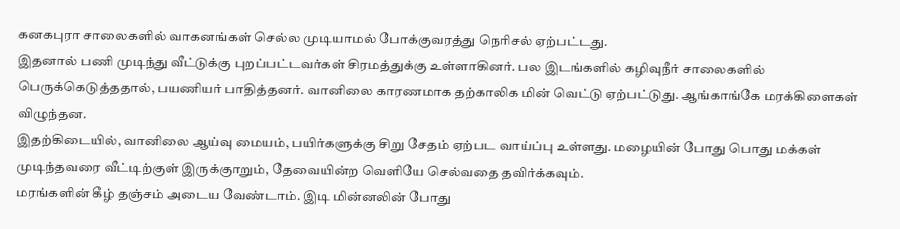கனகபுரா சாலைகளில் வாகனங்கள் செல்ல முடியாமல் போக்குவரத்து நெரிசல் ஏற்பட்டது.
இதனால் பணி முடிந்து வீட்டுக்கு புறப்பட்டவர்கள் சிரமத்துக்கு உள்ளாகினர். பல இடங்களில் கழிவுநீர் சாலைகளில் பெருக்கெடுத்ததால், பயணியர் பாதித்தனர். வானிலை காரணமாக தற்காலிக மின் வெட்டு ஏற்பட்டுது. ஆங்காங்கே மரக்கிளைகள் விழுந்தன.
இதற்கிடையில், வானிலை ஆய்வு மையம், பயிர்களுக்கு சிறு சேதம் ஏற்பட வாய்ப்பு உள்ளது. மழையின் போது பொது மக்கள் முடிந்தவரை வீட்டிற்குள் இருக்குாறும், தேவையின்ற வெளியே செல்வதை தவிர்க்கவும்.
மரங்களின் கீழ் தஞ்சம் அடைய வேண்டாம். இடி மின்னலின் போது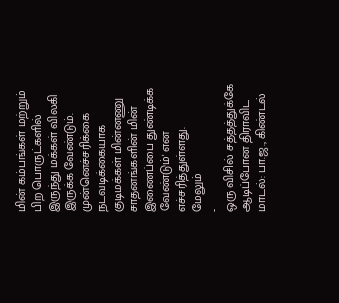மின் கம்பங்கள் மற்றும் பிற பொருட்களில் இருந்து மக்கள் விலகி இருக்க வேண்டும். முன்னெச்சரிக்கை நடவடிக்கையாக குடிமக்கள் மின்னணு சாதனங்களின் மின் இணைப்பை துண்டிக்க வேண்டும்' என எச்சரித்துள்ளது.
மேலும்
-
ஒரு விசில் சத்தத்துக்கே ஆடிப்போன திராவிட மாடல்: பா.ஜ., கிண்டல்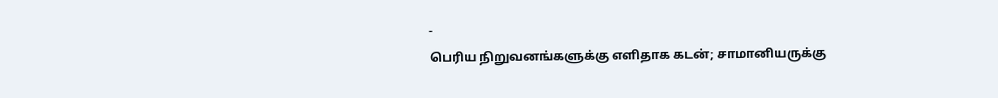-
பெரிய நிறுவனங்களுக்கு எளிதாக கடன்; சாமானியருக்கு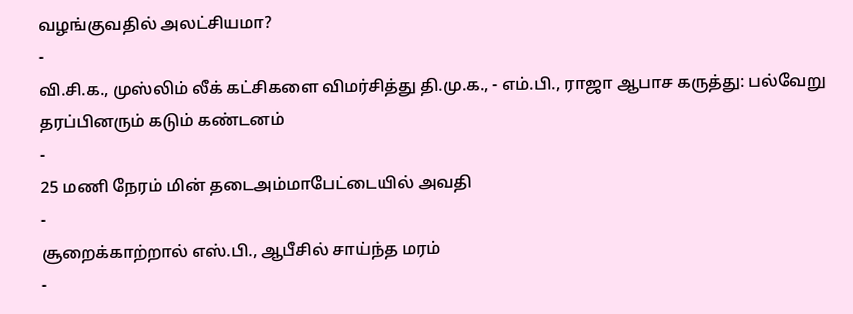வழங்குவதில் அலட்சியமா?
-
வி.சி.க., முஸ்லிம் லீக் கட்சிகளை விமர்சித்து தி.மு.க., - எம்.பி., ராஜா ஆபாச கருத்து: பல்வேறு தரப்பினரும் கடும் கண்டனம்
-
25 மணி நேரம் மின் தடைஅம்மாபேட்டையில் அவதி
-
சூறைக்காற்றால் எஸ்.பி., ஆபீசில் சாய்ந்த மரம்
-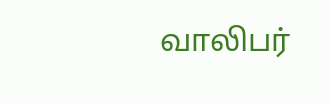வாலிபர்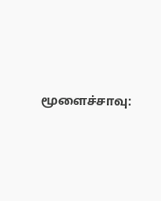மூளைச்சாவு: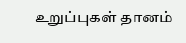உறுப்புகள் தானம்